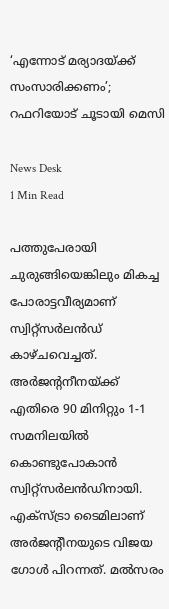‘എന്നോട് മര്യാദയ്ക്ക് സംസാരിക്കണം’; റഫറിയോട് ചൂടായി മെസി

News Desk
1 Min Read

പത്തുപേരായി ചുരുങ്ങിയെങ്കിലും മികച്ച പോരാട്ടവീര്യമാണ് സ്വിറ്റ്സര്‍ലന്‍ഡ് കാഴ്ചവെച്ചത്. അര്‍ജന്‍റനീനയ്ക്ക് എതിരെ 90 മിനിറ്റും 1-1 സമനിലയില്‍ കൊണ്ടുപോകാന്‍ സ്വിറ്റ്സര്‍ലന്‍ഡിനായി. എക്സ്ട്രാ ടൈമിലാണ് അര്‍ജന്‍റീനയുടെ വിജയ ഗോള്‍ പിറന്നത്. മല്‍സരം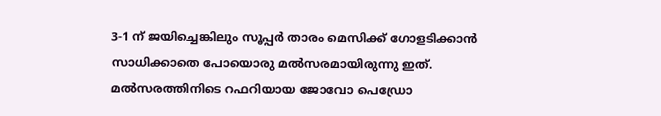3-1 ന് ജയിച്ചെങ്കിലും സൂപ്പര്‍ താരം മെസിക്ക് ഗോളടിക്കാന്‍ സാധിക്കാതെ പോയൊരു മല്‍സരമായിരുന്നു ഇത്. മല്‍സരത്തിനിടെ റഫറിയായ ജോവോ പെഡ്രോ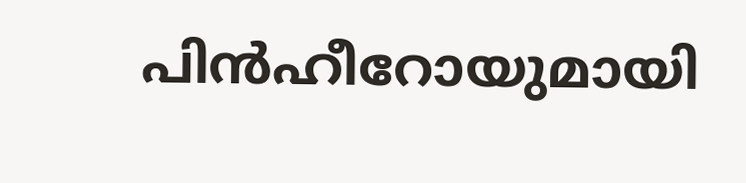പിൻഹീറോയുമായി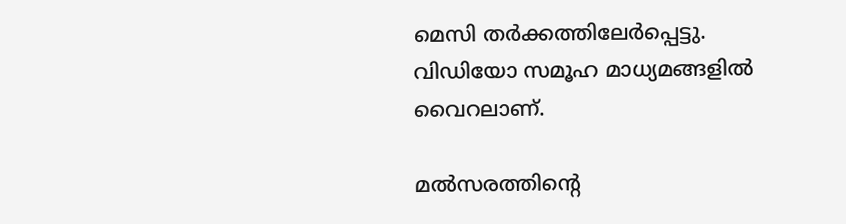മെസി തര്‍ക്കത്തിലേര്‍പ്പെട്ടു. വിഡിയോ സമൂഹ മാധ്യമങ്ങളില്‍ വൈറലാണ്.

മല്‍സരത്തിന്‍റെ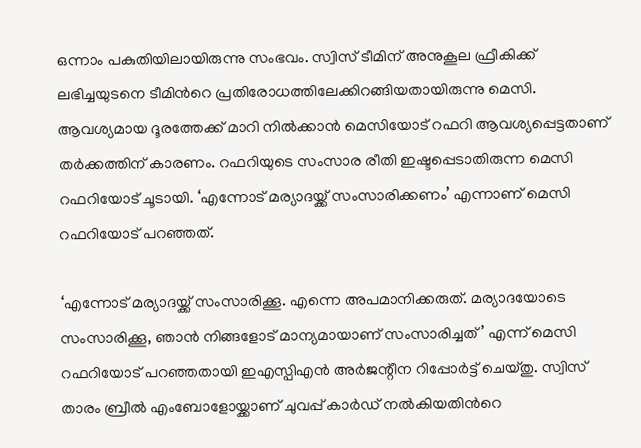ഒന്നാം പകുതിയിലായിരുന്നു സംഭവം. സ്വിസ് ടീമിന് അനുകൂല ഫ്രീകിക്ക് ലഭിച്ചയുടനെ ടീമിന്‍റെ പ്രതിരോധത്തിലേക്കിറങ്ങിയതായിരുന്നു മെസി. ആവശ്യമായ ദൂരത്തേക്ക് മാറി നില്‍ക്കാന്‍ മെസിയോട് റഫറി ആവശ്യപ്പെട്ടതാണ് തര്‍ക്കത്തിന് കാരണം. റഫറിയുടെ സംസാര രീതി ഇഷ്ടപ്പെടാതിരുന്ന മെസി റഫറിയോട് ചൂടായി. ‘എന്നോട് മര്യാദയ്ക്ക് സംസാരിക്കണം’ എന്നാണ് മെസി റഫറിയോട് പറഞ്ഞത്.

‘എന്നോട് മര്യാദയ്ക്ക് സംസാരിക്കൂ. എന്നെ അപമാനിക്കരുത്. മര്യാദയോടെ സംസാരിക്കൂ, ഞാൻ നിങ്ങളോട് മാന്യമായാണ് സംസാരിച്ചത്’ എന്ന് മെസി റഫറിയോട് പറഞ്ഞതായി ഇഎസ്പിഎൻ അർജന്റീന റിപ്പോർട്ട് ചെയ്തു. സ്വിസ് താരം ബ്രീൽ എംബോളോയ്ക്കാണ് ചുവപ്പ് കാര്‍ഡ് നല്‍കിയതിന്‍റെ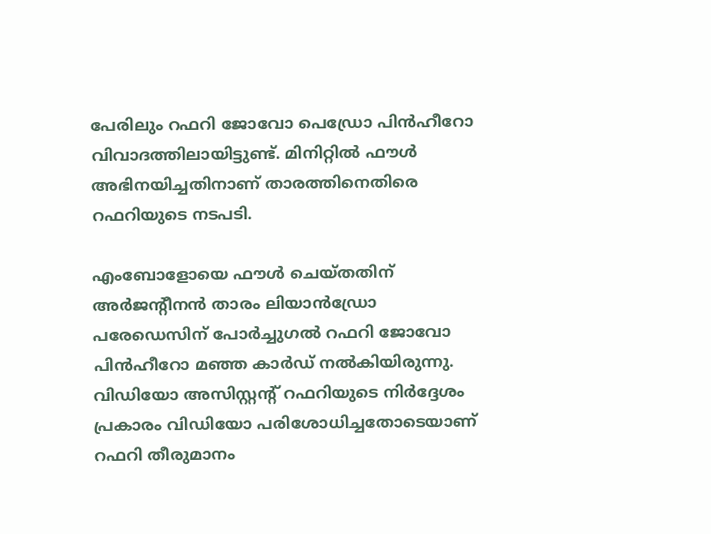പേരിലും റഫറി ജോവോ പെഡ്രോ പിൻഹീറോ വിവാദത്തിലായിട്ടുണ്ട്. മിനിറ്റിൽ ഫൗൾ അഭിനയിച്ചതിനാണ് താരത്തിനെതിരെ റഫറിയുടെ നടപടി.

എംബോളോയെ ഫൗൾ ചെയ്തതിന് അര്‍ജന്‍റീനന്‍ താരം ലിയാൻഡ്രോ പരേഡെസിന് പോര്‍ച്ചുഗല്‍ റഫറി ജോവോ പിൻഹീറോ മഞ്ഞ കാര്‍ഡ് നല്‍കിയിരുന്നു. വിഡിയോ അസിസ്റ്റന്‍റ് റഫറിയുടെ നിര്‍ദ്ദേശം പ്രകാരം വിഡിയോ പരിശോധിച്ചതോടെയാണ് റഫറി തീരുമാനം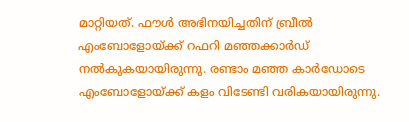മാറ്റിയത്. ഫൗള്‍ അഭിനയിച്ചതിന് ബ്രീൽ എംബോളോയ്ക്ക് റഫറി മഞ്ഞക്കാർഡ് നൽകുകയായിരുന്നു. രണ്ടാം മഞ്ഞ കാര്‍ഡോടെ എംബോളോയ്ക്ക് കളം വിടേണ്ടി വരികയായിരുന്നു.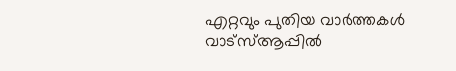എറ്റവും പുതിയ വാർത്തകൾ വാട്സ്ആപ്പിൽ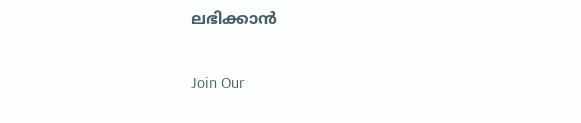ലഭിക്കാൻ

Join Our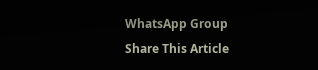WhatsApp Group
Share This Article